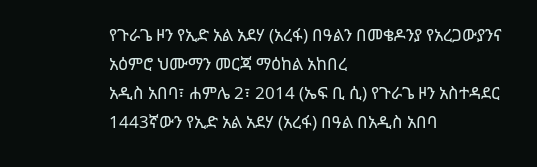የጉራጌ ዞን የኢድ አል አደሃ (አረፋ) በዓልን በመቄዶንያ የአረጋውያንና አዕምሮ ህሙማን መርጃ ማዕከል አከበረ
አዲስ አበባ፣ ሐምሌ 2፣ 2014 (ኤፍ ቢ ሲ) የጉራጌ ዞን አስተዳደር 1443ኛውን የኢድ አል አደሃ (አረፋ) በዓል በአዲስ አበባ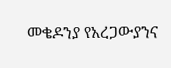መቄዶንያ የአረጋውያንና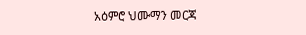አዕምሮ ህሙማን መርጃ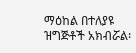ማዕከል በተለያዩ ዝግጅቶች አክብሯል፡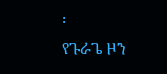፡
የጉራጌ ዞን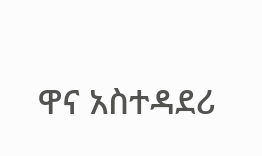ዋና አስተዳደሪ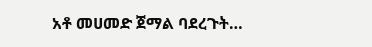አቶ መሀመድ ጀማል ባደረጉት…